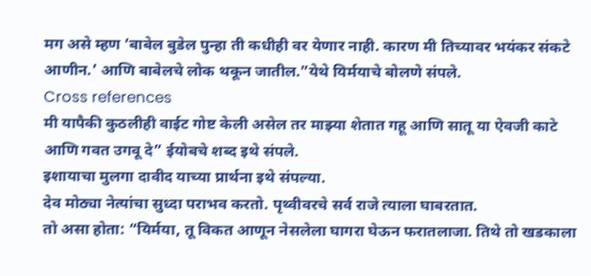मग असे म्हण ‘बाबेल बुडेल पुन्हा ती कधीही वर येणार नाही. कारण मी तिच्यावर भयंकर संकटे आणीन.’ आणि बाबेलचे लोक थकून जातील.”येथे यिर्मयाचे बोलणे संपले.
Cross references
मी यापैकी कुठलीही वाईट गोष्ट केली असेल तर माझ्या शेतात गहू आणि सातू या ऐवजी काटे आणि गवत उगवू दे” ईयोबचे शब्द इथे संपले.
इशायाचा मुलगा दावीद याच्या प्रार्थना इथे संपल्या.
देव मोठ्या नेत्यांचा सुध्दा पराभव करतो. पृथ्वीवरचे सर्व राजे त्याला घाबरतात.
तो असा होता: “यिर्मया, तू विकत आणून नेसलेला घागरा घेऊन फरातलाजा. तिथे तो खडकाला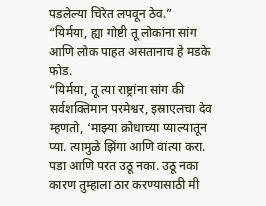पडलेल्या चिरेत लपवून ठेव.”
“यिर्मया, ह्या गोष्टी तू लोकांना सांग आणि लोक पाहत असतानाच हे मडके फोड.
“यिर्मया, तू त्या राष्ट्रांना सांग की सर्वशक्तिमान परमेश्वर, इस्राएलचा देव म्हणतो, ‘माझ्या क्रोधाच्या प्याल्यातून प्या. त्यामुळे झिंगा आणि वांत्या करा. पडा आणि परत उठू नका. उठू नका कारण तुम्हाला ठार करण्यासाठी मी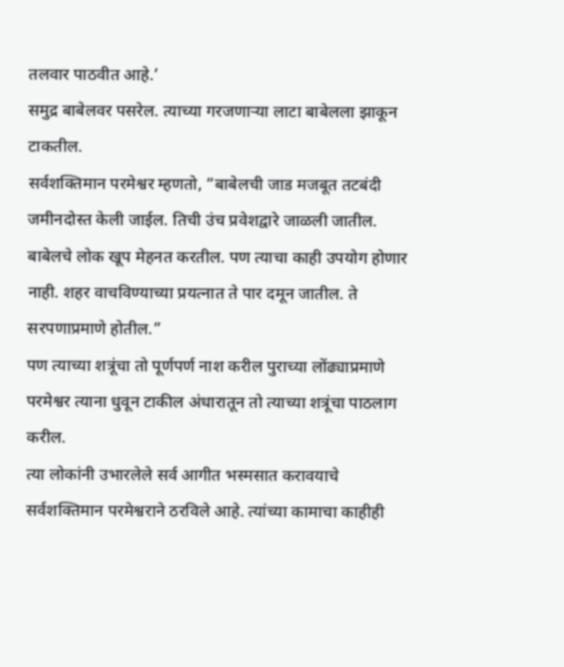तलवार पाठवीत आहे.’
समुद्र बाबेलवर पसरेल. त्याच्या गरजणाऱ्या लाटा बाबेलला झाकून टाकतील.
सर्वशक्तिमान परमेश्वर म्हणतो, “बाबेलची जाड मजबूत तटबंदी जमीनदोस्त केली जाईल. तिची उंच प्रवेशद्वारे जाळली जातील. बाबेलचे लोक खूप मेहनत करतील. पण त्याचा काही उपयोग होणार नाही. शहर वाचविण्याच्या प्रयत्नात ते पार दमून जातील. ते सरपणाप्रमाणे होतील.”
पण त्याच्या शत्रूंचा तो पूर्णपर्ण नाश करील पुराच्या लोंढ्याप्रमाणे परमेश्वर त्याना धुवून टाकील अंधारातून तो त्याच्या शत्रूंचा पाठलाग करील.
त्या लोकांनी उभारलेले सर्व आगीत भस्मसात करावयाचे सर्वशक्तिमान परमेश्वराने ठरविले आहे. त्यांच्या कामाचा काहीही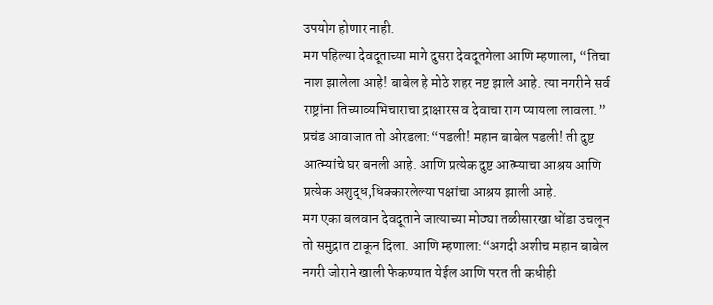उपयोग होणार नाही.
मग पहिल्या देवदूताच्या मागे दुसरा देवदूतगेला आणि म्हणाला, “तिचा नाश झालेला आहे! बाबेल हे मोठे शहर नष्ट झाले आहे. त्या नगरीने सर्व राष्ट्रांना तिच्याव्यभिचाराचा द्राक्षारस व देवाचा राग प्यायला लावला.”
प्रचंड आवाजात तो ओरडला:“पडली! महान बाबेल पडली! ती दुष्ट आत्म्यांचे घर बनली आहे. आणि प्रत्येक दुष्ट आत्म्याचा आश्रय आणि प्रत्येक अशुद्ध,धिक्कारलेल्या पक्षांचा आश्रय झाली आहे.
मग एका बलवान देवदूताने जात्याच्या मोठ्या तळीसारखा धोंडा उचलून तो समुद्रात टाकून दिला. आणि म्हणाला:“अगदी अशीच महान बाबेल नगरी जोराने खाली फेकण्यात येईल आणि परत ती कधीही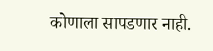कोणाला सापडणार नाही.